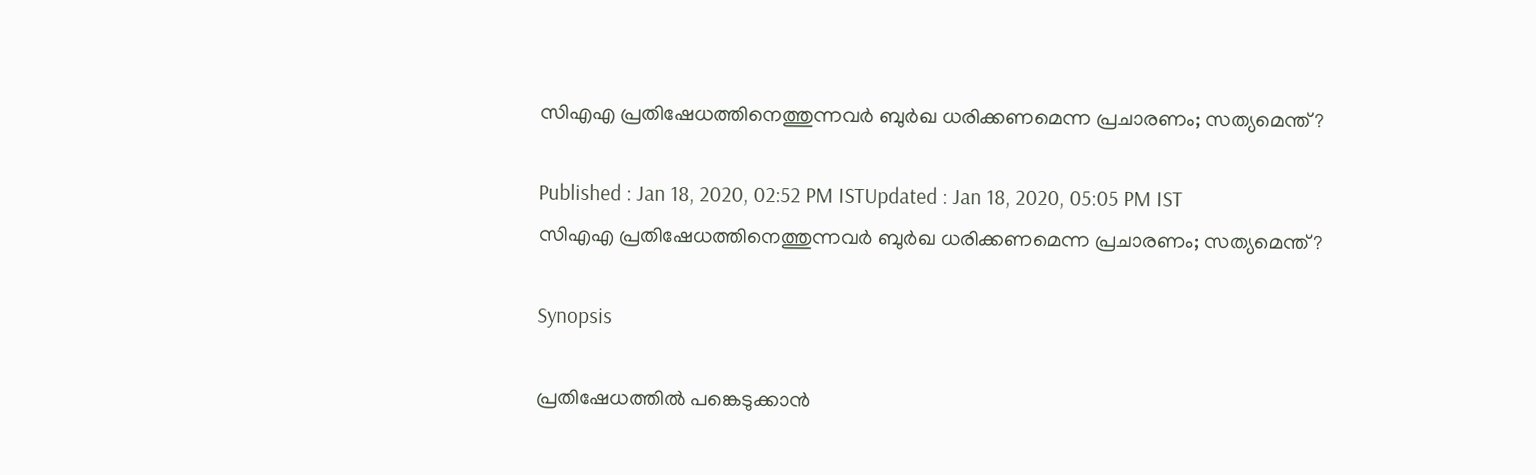സിഎഎ പ്രതിഷേധത്തിനെത്തുന്നവര്‍ ബുര്‍ഖ ധരിക്കണമെന്ന പ്രചാരണം; സത്യമെന്ത്?

Published : Jan 18, 2020, 02:52 PM ISTUpdated : Jan 18, 2020, 05:05 PM IST
സിഎഎ പ്രതിഷേധത്തിനെത്തുന്നവര്‍ ബുര്‍ഖ ധരിക്കണമെന്ന പ്രചാരണം; സത്യമെന്ത്?

Synopsis

പ്രതിഷേധത്തില്‍ പങ്കെടുക്കാന്‍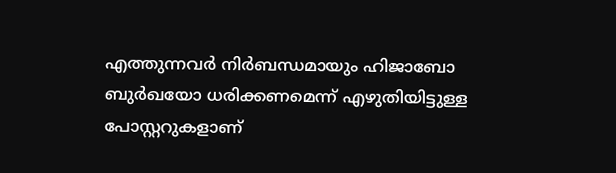എത്തുന്നവര്‍ നിര്‍ബന്ധമായും ഹിജാബോ ബുര്‍ഖയോ ധരിക്കണമെന്ന് എഴുതിയിട്ടുള്ള പോസ്റ്ററുകളാണ്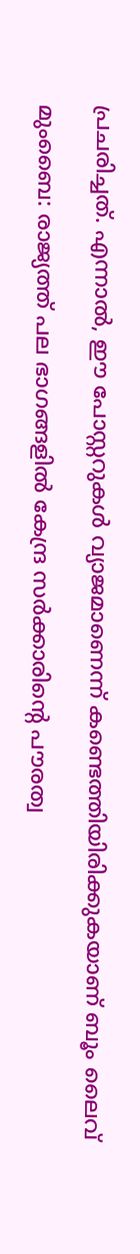പ്രചരിച്ചത്. എന്നാല്‍, ഈ പോസ്റ്ററുകള്‍ വ്യാജമാണെന്ന് കണ്ടെത്തിയിരിക്കുകയാണ് ബൂം ലൈവ്

മുംബൈ: രാജ്യത്ത് പല ഭാഗങ്ങളില്‍ കേന്ദ്ര സര്‍ക്കാരിന്‍റെ പൗരത്വ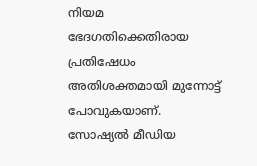നിയമ ഭേദഗതിക്കെതിരായ പ്രതിഷേധം അതിശക്തമായി മുന്നോട്ട് പോവുകയാണ്. സോഷ്യല്‍ മീഡിയ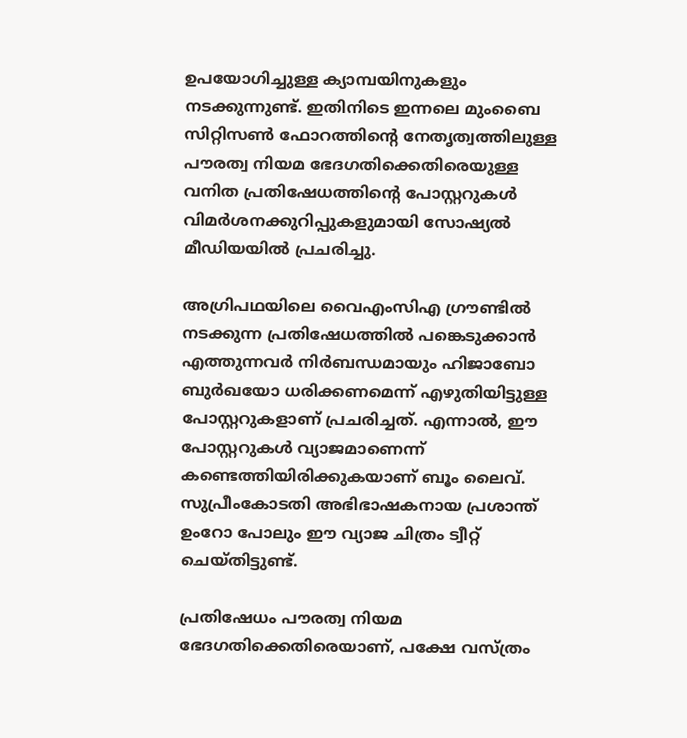ഉപയോഗിച്ചുള്ള ക്യാമ്പയിനുകളും നടക്കുന്നുണ്ട്. ഇതിനിടെ ഇന്നലെ മുംബൈ സിറ്റിസണ്‍ ഫോറത്തിന്‍റെ നേതൃത്വത്തിലുള്ള പൗരത്വ നിയമ ഭേദഗതിക്കെതിരെയുള്ള വനിത പ്രതിഷേധത്തിന്‍റെ പോസ്റ്ററുകള്‍ വിമര്‍ശനക്കുറിപ്പുകളുമായി സോഷ്യല്‍ മീഡിയയില്‍ പ്രചരിച്ചു.

അഗ്രിപഥയിലെ വൈഎംസിഎ ഗ്രൗണ്ടില്‍ നടക്കുന്ന പ്രതിഷേധത്തില്‍ പങ്കെടുക്കാന്‍ എത്തുന്നവര്‍ നിര്‍ബന്ധമായും ഹിജാബോ ബുര്‍ഖയോ ധരിക്കണമെന്ന് എഴുതിയിട്ടുള്ള പോസ്റ്ററുകളാണ് പ്രചരിച്ചത്. എന്നാല്‍, ഈ പോസ്റ്ററുകള്‍ വ്യാജമാണെന്ന് കണ്ടെത്തിയിരിക്കുകയാണ് ബൂം ലൈവ്. സുപ്രീംകോടതി അഭിഭാഷകനായ പ്രശാന്ത് ഉംറോ പോലും ഈ വ്യാജ ചിത്രം ട്വീറ്റ് ചെയ്തിട്ടുണ്ട്.

പ്രതിഷേധം പൗരത്വ നിയമ ഭേദഗതിക്കെതിരെയാണ്, പക്ഷേ വസ്ത്രം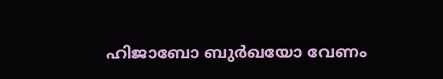ഹിജാബോ ബുര്‍ഖയോ വേണം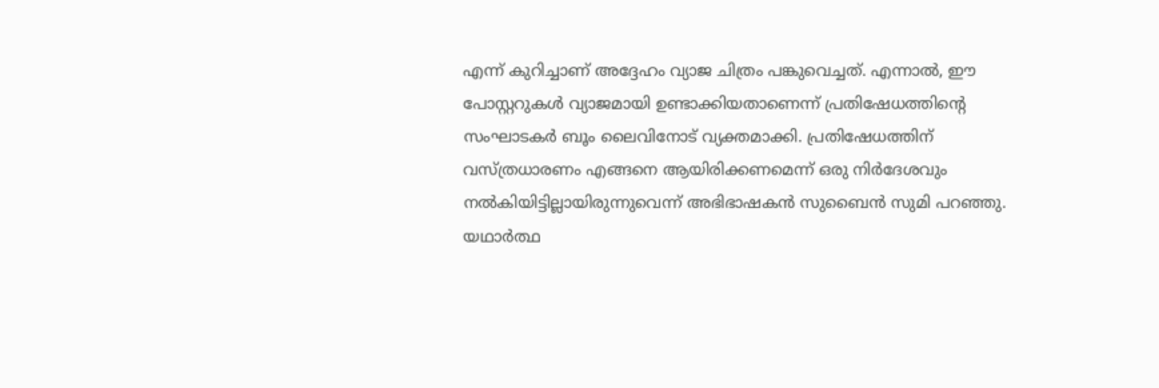എന്ന് കുറിച്ചാണ് അദ്ദേഹം വ്യാജ ചിത്രം പങ്കുവെച്ചത്. എന്നാല്‍, ഈ പോസ്റ്ററുകള്‍ വ്യാജമായി ഉണ്ടാക്കിയതാണെന്ന് പ്രതിഷേധത്തിന്‍റെ സംഘാടകര്‍ ബൂം ലൈവിനോട് വ്യക്തമാക്കി. പ്രതിഷേധത്തിന് വസ്ത്രധാരണം എങ്ങനെ ആയിരിക്കണമെന്ന് ഒരു നിര്‍ദേശവും നല്‍കിയിട്ടില്ലായിരുന്നുവെന്ന് അഭിഭാഷകന്‍ സുബൈന്‍ സുമി പറഞ്ഞു. യഥാര്‍ത്ഥ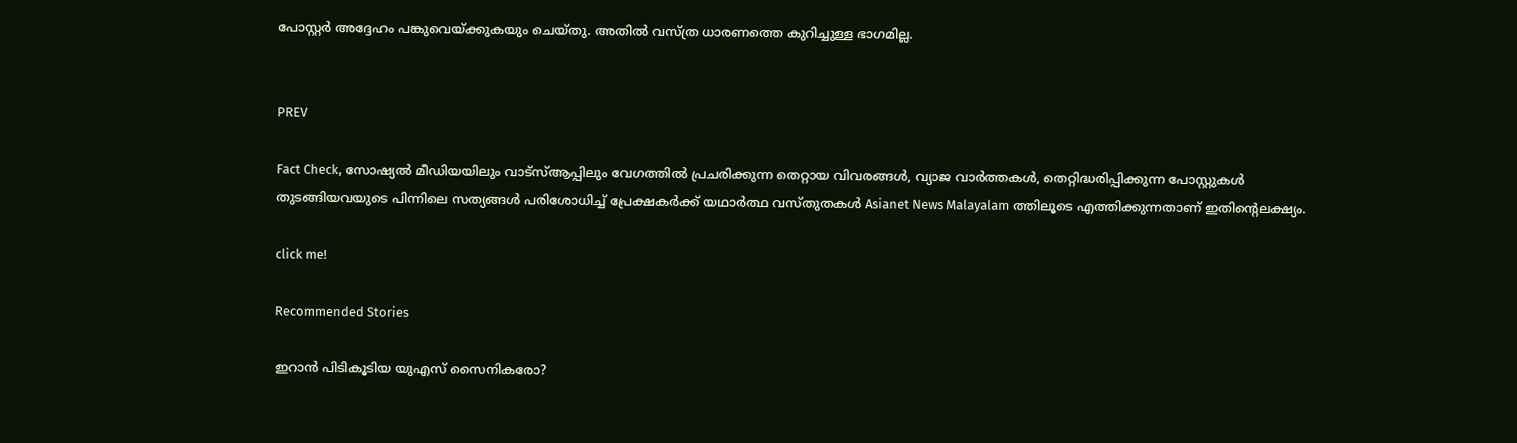പോസ്റ്റര്‍ അദ്ദേഹം പങ്കുവെയ്ക്കുകയും ചെയ്തു. അതില്‍ വസ്ത്ര ധാരണത്തെ കുറിച്ചുള്ള ഭാഗമില്ല.


PREV

Fact Check, സോഷ്യൽ മീഡിയയിലും വാട്സ്ആപ്പിലും വേഗത്തിൽ പ്രചരിക്കുന്ന തെറ്റായ വിവരങ്ങൾ, വ്യാജ വാർത്തകൾ, തെറ്റിദ്ധരിപ്പിക്കുന്ന പോസ്റ്റുകൾ തുടങ്ങിയവയുടെ പിന്നിലെ സത്യങ്ങൾ പരിശോധിച്ച് പ്രേക്ഷകർക്ക് യഥാർത്ഥ വസ്തുതകൾ Asianet News Malayalam ത്തിലൂടെ എത്തിക്കുന്നതാണ് ഇതിന്‍റെലക്ഷ്യം.

click me!

Recommended Stories

ഇറാൻ പിടികൂടിയ യുഎസ് സൈനികരോ?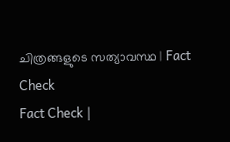ചിത്രങ്ങളുടെ സത്യാവസ്ഥ | Fact Check
Fact Check |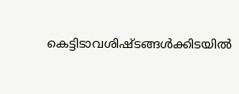കെട്ടിടാവശിഷ്‍ടങ്ങള്‍ക്കിടയില്‍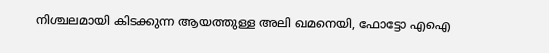നിശ്ചലമായി കിടക്കുന്ന ആയത്തുള്ള അലി ഖമനെയി, ഫോട്ടോ എഐ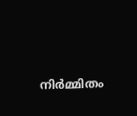നിർമ്മിതം